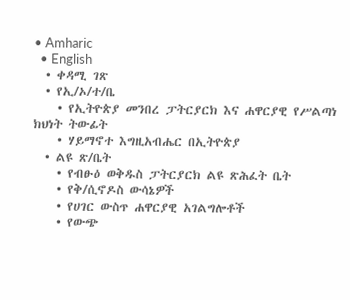• Amharic
  • English
  • ቀዳሚ ገጽ
  • የኢ/ኦ/ተ/ቤ
    • የኢትዮጵያ መንበረ ፓትርያርክ እና ሐዋርያዊ የሥልጣነ ክህነት ትውፊት
    • ሃይማኖተ እግዚአብሔር በኢትዮጵያ
  • ልዩ ጽ/ቤት
    • የብፁዕ ወቅዱስ ፓትርያርክ ልዩ ጽሕፈት ቤት
    • የቅ/ሲኖዶስ ውሳኔዎች
    • የሀገር ውስጥ ሐዋርያዊ አገልግሎቶች
    • የውጭ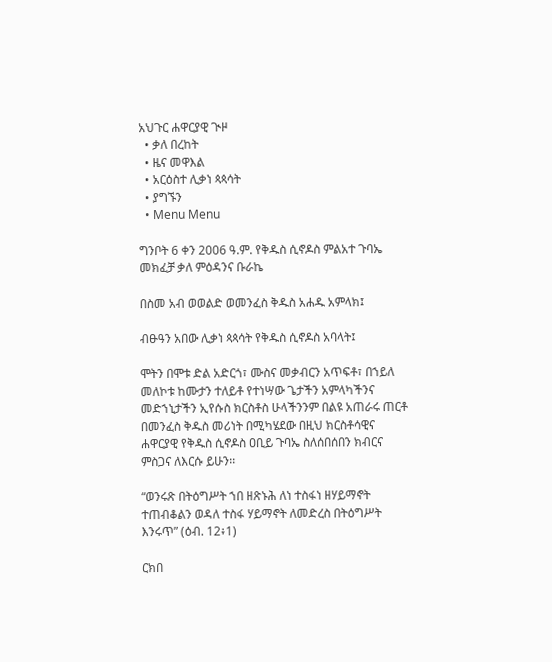አህጉር ሐዋርያዊ ጒዞ
  • ቃለ በረከት
  • ዜና መዋእል
  • አርዕስተ ሊቃነ ጳጳሳት
  • ያግኙን
  • Menu Menu

ግንቦት 6 ቀን 2006 ዓ.ም. የቅዱስ ሲኖዶስ ምልአተ ጉባኤ መክፈቻ ቃለ ምዕዳንና ቡራኬ

በስመ አብ ወወልድ ወመንፈስ ቅዱስ አሐዱ አምላክ፤

ብፁዓን አበው ሊቃነ ጳጳሳት የቅዱስ ሲኖዶስ አባላት፤

ሞትን በሞቱ ድል አድርጎ፣ ሙስና መቃብርን አጥፍቶ፣ በኀይለ መለኮቱ ከሙታን ተለይቶ የተነሣው ጌታችን አምላካችንና መድኀኒታችን ኢየሱስ ክርስቶስ ሁላችንንም በልዩ አጠራሩ ጠርቶ በመንፈስ ቅዱስ መሪነት በሚካሄደው በዚህ ክርስቶሳዊና ሐዋርያዊ የቅዱስ ሲኖዶስ ዐቢይ ጉባኤ ስለሰበሰበን ክብርና ምስጋና ለእርሱ ይሁን፡፡

“ወንሩጽ በትዕግሥት ኀበ ዘጽኑሕ ለነ ተስፋነ ዘሃይማኖት ተጠብቆልን ወዳለ ተስፋ ሃይማኖት ለመድረስ በትዕግሥት እንሩጥ” (ዕብ. 12፥1)

ርክበ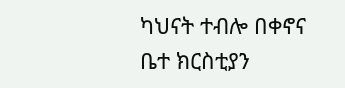ካህናት ተብሎ በቀኖና ቤተ ክርስቲያን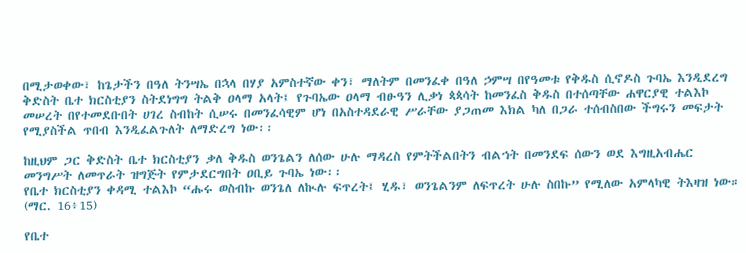በሚታወቀው፣ ከጌታችን በዓለ ትንሣኤ በኋላ በሃያ አምስተኛው ቀን፣ ማለትም በመንፈቀ በዓለ ኃምሣ በየዓመቱ የቅዱስ ሲኖዶስ ጉባኤ እንዲደረግ ቅድስት ቤተ ክርስቲያን ስትደነግግ ትልቅ ዐላማ አላት፤ የጉባኤው ዐላማ ብፁዓን ሊቃነ ጳጳሳት ከመንፈስ ቅዱስ በተሰጣቸው ሐዋርያዊ ተልእኮ መሠረት በየተመደቡበት ሀገረ ስብከት ሲሠሩ በመንፈሳዊም ሆነ በአስተዳደራዊ ሥራቸው ያጋጠመ እክል ካለ በጋራ ተሰብስበው ችግሩን መፍታት የሚያስችል ጥበብ እንዲፈልጉለት ለማድረግ ነው፡፡

ከዚህም ጋር ቅድስት ቤተ ክርስቲያን ቃለ ቅዱስ ወንጌልን ለሰው ሁሉ ማዳረስ የምትችልበትን ብልኀት በመንደፍ ሰውን ወደ እግዚአብሔር መንግሥት ለመጥራት ዝግጅት የምታደርግበት ዐቢይ ጉባኤ ነው፡፡
የቤተ ክርስቲያን ቀዳሚ ተልእኮ “ሑሩ ወስብኩ ወንጌለ ለኲሉ ፍጥረት፤ ሂዱ፣ ወንጌልንም ለፍጥረት ሁሉ ስበኩ” የሚለው አምላካዊ ትእዛዝ ነው። (ማር. 16፥15)

የቤተ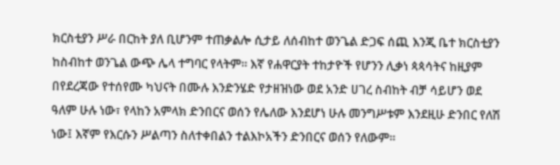ክርስቲያን ሥራ በርከት ያለ ቢሆንም ተጠቃልሎ ሲታይ ለሰብከተ ወንጌል ድጋፍ ሰጪ እንጂ ቤተ ክርስቲያን ከስብከተ ወንጌል ውጭ ሌላ ተግባር የላትም፡፡ እኛ የሐዋርያት ተከታዮች የሆንን ሊቃነ ጳጳሳትና ከዚያም በየደረጃው የተሰየሙ ካህናት በሙሉ እንድንሄድ የታዘዝነው ወደ አንድ ሀገረ ስብከት ብቻ ሳይሆን ወደ ዓለም ሁሉ ነው፣ የላከን አምላክ ድንበርና ወሰን የሌለው እንደሆነ ሁሉ መንግሥቱም እንደዚሁ ድንበር የለሽ ነው፤ እኛም የእርሱን ሥልጣን ስለተቀበልን ተልእኮአችን ድንበርና ወሰን የለውም፡፡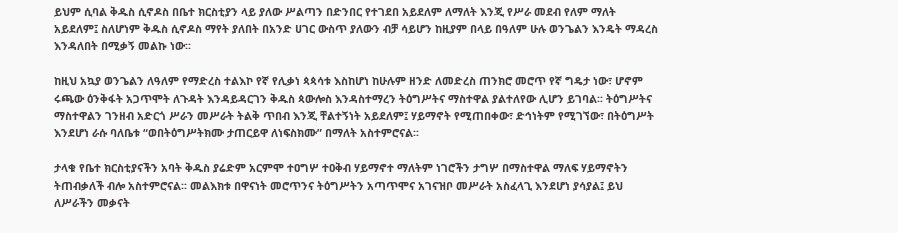ይህም ሲባል ቅዱስ ሲኖዶስ በቤተ ክርስቲያን ላይ ያለው ሥልጣን በድንበር የተገደበ አይደለም ለማለት እንጂ የሥራ መደብ የለም ማለት አይደለም፤ ስለሆነም ቅዱስ ሲኖዶስ ማየት ያለበት በአንድ ሀገር ውስጥ ያለውን ብቻ ሳይሆን ከዚያም በላይ በዓለም ሁሉ ወንጌልን እንዴት ማዳረስ እንዳለበት በሚቃኝ መልኩ ነው፡፡

ከዚህ አኳያ ወንጌልን ለዓለም የማድረስ ተልእኮ የኛ የሊቃነ ጳጳሳቱ እስከሆነ ከሁሉም ዘንድ ለመድረስ ጠንክሮ መሮጥ የኛ ግዴታ ነው፣ ሆኖም ሩጫው ዕንቅፋት አጋጥሞት ለጉዳት እንዳይዳርገን ቅዱስ ጳውሎስ እንዳስተማረን ትዕግሥትና ማስተዋል ያልተለየው ሊሆን ይገባል፡፡ ትዕግሥትና ማስተዋልን ገንዘብ አድርጎ ሥራን መሥራት ትልቅ ጥበብ እንጂ ቸልተኝነት አይደለም፤ ሃይማኖት የሚጠበቀው፣ ድኅነትም የሚገኘው፣ በትዕግሥት እንደሆነ ራሱ ባለቤቱ “ወበትዕግሥትክሙ ታጠርይዋ ለነፍስክሙ” በማለት አስተምሮናል፡፡

ታላቁ የቤተ ክርስቲያናችን አባት ቅዱስ ያሬድም አርምሞ ተዐግሦ ተዐቅብ ሃይማኖተ ማለትም ነገሮችን ታግሦ በማስተዋል ማለፍ ሃይማኖትን ትጠብቃለች ብሎ አስተምሮናል፡፡ መልእክቱ በዋናነት መሮጥንና ትዕግሥትን አጣጥሞና አገናዝቦ መሥራት አስፈላጊ እንደሆነ ያሳያል፤ ይህ ለሥራችን መቃናት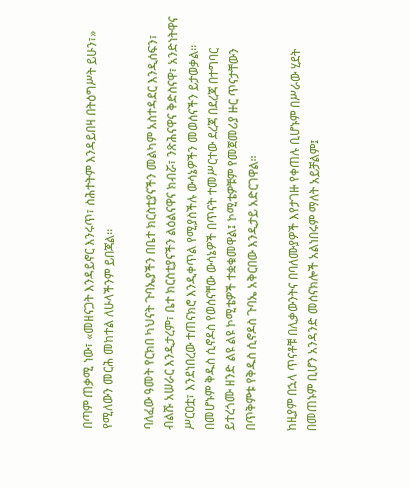በጣም ጠቃሚ ነው፣ «መዘናጋት እንዳይኖር እንሩጥ፣ ስሕተትም እንዳይበዛ በትዕግሥት ይሁን፣» የሚለውን መርሕ መከተል ለሁላችንም ይበጃል፡፡

ባለፈው ዓመት የርክበ ካህናት ጉባኤያችን በቤተ ክርስቲያናችን መልካም አስተዳደር እንዲሰፍን፣ ብልሹ አሠራር እንዲታረም፣ ቤተ ክርስቲያናችን ልዕልናዋና ክብሯ፣ ንጽሕናዋና ቅድስናዋ፣ አንድነትዋና ሥርዐቷ፣ እንደነበረው ተጠናክሮ እንዲቀጥል የሚያስችሉ ውሳኔዎችን መወሰናችን ይታወቃል፡፡ በመሆኑም ቅዱስ ሲኖዶስ የወሰናቸው ውሳኔዎች በጥናት ተመሥርተው ደረጃ በደረጃ በተግባር ይተረጎሙ ዘንድ ልዩ ልዩ ኮሚቴዎች ተቋቁመዋል፤ ኮሚቴዎቹም የመጀመሪያ ዙር ጥናታቸውን በጥቅምቱ የቅዱስ ሲኖዶስ ጉባኤ አቅርበው እንዲታይ አድርገዋል፡፡

ከዚያም በኋላ ጥናቶቹ በሊቃውንትና በባለሙያዎች እየታገዙ የቀጠሉ ቢሆኑም በሥራው ሂደት በመጠኑም ቢሆን አንዳንድ መሰናክሎች አልነበሩም ማለት አይቻልም፤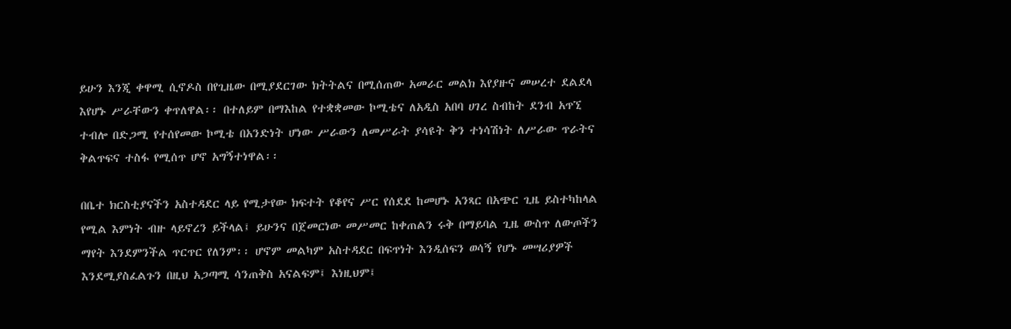ይሁን እንጂ ቀዋሚ ሲኖዶስ በየጊዜው በሚያደርገው ክትትልና በሚሰጠው አመራር መልክ እየያዙና መሠረተ ደልደላ እየሆኑ ሥራቸውን ቀጥለዋል፡፡ በተለይም በማእከል የተቋቋመው ኮሚቴና ለአዲስ አበባ ሀገረ ስብከት ደንብ አጥኚ ተብሎ በድጋሚ የተሰየመው ኮሚቴ በአንድነት ሆነው ሥራውን ለመሥራት ያሳዩት ቅን ተነሳሽነት ለሥራው ጥራትና ቅልጥፍና ተስፋ የሚሰጥ ሆኖ አግኝተነዋል፡፡

በቤተ ክርስቲያናችን አስተዳደር ላይ የሚታየው ክፍተት የቆየና ሥር የሰደደ ከመሆኑ አንጻር በአጭር ጊዜ ይስተካከላል የሚል እምነት ብዙ ላይኖረን ይችላል፤ ይሁንና በጀመርነው መሥመር ከቀጠልን ሩቅ በማይባል ጊዜ ውስጥ ለውጦችን ማየት እንደምንችል ጥርጥር የለንም፡፡ ሆኖም መልካም አስተዳደር በፍጥነት እንዲሰፍን ወሳኝ የሆኑ መሣሪያዎች እንደሚያስፈልጉን በዚህ አጋጣሚ ሳንጠቅስ አናልፍም፤ እነዚህም፤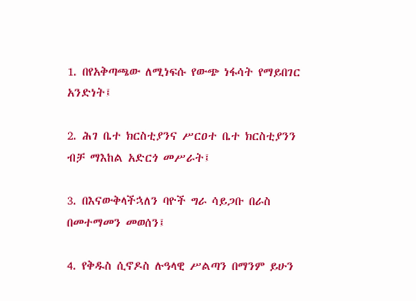1. በየአቅጣጫው ለሚነፍሱ የውጭ ነፋሳት የማይበገር አንድነት፤

2. ሕገ ቤተ ክርስቲያንና ሥርዐተ ቤተ ክርስቲያንን ብቻ ማእከል አድርጎ መሥራት፤

3. በእናውቅላችኋለን ባዮች ግራ ሳይጋቡ በራስ በመተማመን መወሰን፤

4. የቅዱስ ሲኖዶስ ሉዓላዊ ሥልጣን በማንም ይሁን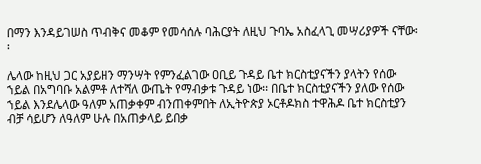በማን እንዳይገሠስ ጥብቅና መቆም የመሳሰሉ ባሕርያት ለዚህ ጉባኤ አስፈላጊ መሣሪያዎች ናቸው፡፡

ሌላው ከዚህ ጋር አያይዘን ማንሣት የምንፈልገው ዐቢይ ጉዳይ ቤተ ክርስቲያናችን ያላትን የሰው ኀይል በአግባቡ አልምቶ ለተሻለ ውጤት የማብቃቱ ጉዳይ ነው፡፡ በቤተ ክርስቲያናችን ያለው የሰው ኀይል እንደሌላው ዓለም አጠቃቀም ብንጠቀምበት ለኢትዮጵያ ኦርቶዶክስ ተዋሕዶ ቤተ ክርስቲያን ብቻ ሳይሆን ለዓለም ሁሉ በአጠቃላይ ይበቃ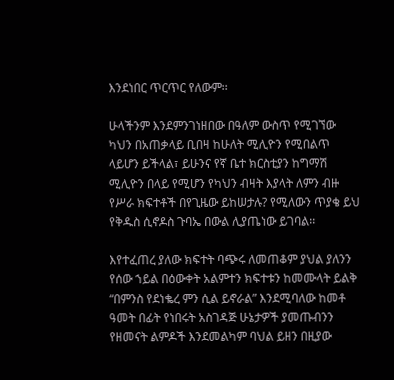እንደነበር ጥርጥር የለውም፡፡

ሁላችንም እንደምንገነዘበው በዓለም ውስጥ የሚገኘው ካህን በአጠቃላይ ቢበዛ ከሁለት ሚሊዮን የሚበልጥ ላይሆን ይችላል፣ ይሁንና የኛ ቤተ ክርስቲያን ከግማሽ ሚሊዮን በላይ የሚሆን የካህን ብዛት እያላት ለምን ብዙ የሥራ ክፍተቶች በየጊዜው ይከሠታሉ? የሚለውን ጥያቄ ይህ የቅዱስ ሲኖዶስ ጉባኤ በውል ሊያጤነው ይገባል፡፡

እየተፈጠረ ያለው ክፍተት ባጭሩ ለመጠቆም ያህል ያለንን የሰው ኀይል በዕውቀት አልምተን ክፍተቱን ከመሙላት ይልቅ “በምንስ የደነቈረ ምን ሲል ይኖራል” እንደሚባለው ከመቶ ዓመት በፊት የነበሩት አስገዳጅ ሁኔታዎች ያመጡብንን የዘመናት ልምዶች እንደመልካም ባህል ይዘን በዚያው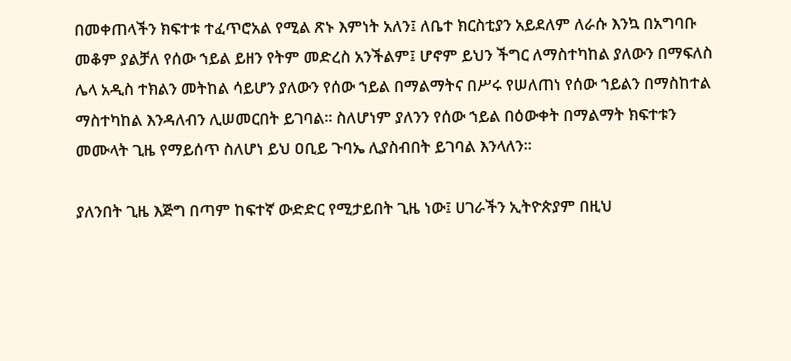በመቀጠላችን ክፍተቱ ተፈጥሮአል የሚል ጽኑ እምነት አለን፤ ለቤተ ክርስቲያን አይደለም ለራሱ እንኳ በአግባቡ መቆም ያልቻለ የሰው ኀይል ይዘን የትም መድረስ አንችልም፤ ሆኖም ይህን ችግር ለማስተካከል ያለውን በማፍለስ ሌላ አዲስ ተክልን መትከል ሳይሆን ያለውን የሰው ኀይል በማልማትና በሥሩ የሠለጠነ የሰው ኀይልን በማስከተል ማስተካከል እንዳለብን ሊሠመርበት ይገባል፡፡ ስለሆነም ያለንን የሰው ኀይል በዕውቀት በማልማት ክፍተቱን መሙላት ጊዜ የማይሰጥ ስለሆነ ይህ ዐቢይ ጉባኤ ሊያስብበት ይገባል እንላለን፡፡

ያለንበት ጊዜ እጅግ በጣም ከፍተኛ ውድድር የሚታይበት ጊዜ ነው፤ ሀገራችን ኢትዮጵያም በዚህ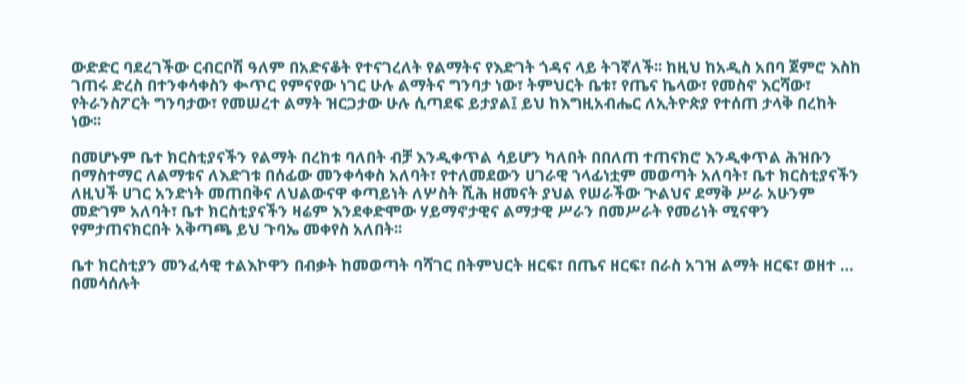ውድድር ባደረገችው ርብርቦሽ ዓለም በአድናቆት የተናገረለት የልማትና የእድገት ጎዳና ላይ ትገኛለች፡፡ ከዚህ ከአዲስ አበባ ጀምሮ እስከ ገጠሩ ድረስ በተንቀሳቀስን ቊጥር የምናየው ነገር ሁሉ ልማትና ግንባታ ነው፣ ትምህርት ቤቱ፣ የጤና ኬላው፣ የመስኖ እርሻው፣ የትራንስፖርት ግንባታው፣ የመሠረተ ልማት ዝርጋታው ሁሉ ሲጣደፍ ይታያል፤ ይህ ከእግዚአብሔር ለኢትዮጵያ የተሰጠ ታላቅ በረከት ነው፡፡

በመሆኑም ቤተ ክርስቲያናችን የልማት በረከቱ ባለበት ብቻ እንዲቀጥል ሳይሆን ካለበት በበለጠ ተጠናክሮ እንዲቀጥል ሕዝቡን በማስተማር ለልማቱና ለእድገቱ በሰፊው መንቀሳቀስ አለባት፣ የተለመደውን ሀገራዊ ኀላፊነቷም መወጣት አለባት፣ ቤተ ክርስቲያናችን ለዚህች ሀገር አንድነት መጠበቅና ለህልውናዋ ቀጣይነት ለሦስት ሺሕ ዘመናት ያህል የሠራችው ጒልህና ደማቅ ሥራ አሁንም መድገም አለባት፣ ቤተ ክርስቲያናችን ዛሬም እንደቀድሞው ሃይማኖታዊና ልማታዊ ሥራን በመሥራት የመሪነት ሚናዋን የምታጠናክርበት አቅጣጫ ይህ ጉባኤ መቀየስ አለበት፡፡

ቤተ ክርስቲያን መንፈሳዊ ተልእኮዋን በብቃት ከመወጣት ባሻገር በትምህርት ዘርፍ፣ በጤና ዘርፍ፣ በራስ አገዝ ልማት ዘርፍ፣ ወዘተ … በመሳሰሉት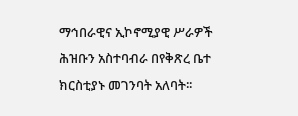ማኅበራዊና ኢኮኖሚያዊ ሥራዎች ሕዝቡን አስተባብራ በየቅጽረ ቤተ ክርስቲያኑ መገንባት አለባት፡፡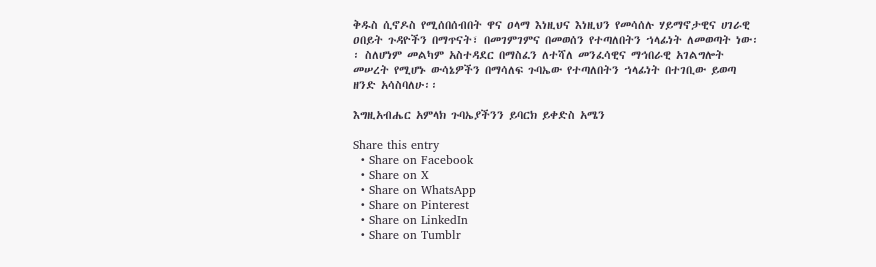ቅዱስ ሲኖዶስ የሚሰበሰብበት ዋና ዐላማ እነዚህና እነዚህን የመሳሰሉ ሃይማኖታዊና ሀገራዊ ዐበይት ጉዳዮችን በማጥናት፣ በመገምገምና በመወሰን የተጣለበትን ኀላፊነት ለመወጣት ነው፡፡ ስለሆነም መልካም አስተዳደር በማስፈን ለተሻለ መንፈሳዊና ማኅበራዊ አገልግሎት መሠረት የሚሆኑ ውሳኔዎችን በማሳለፍ ጉባኤው የተጣለበትን ኀላፊነት በተገቢው ይወጣ ዘንድ አሳስባለሁ፡፡

እግዚአብሔር አምላክ ጉባኤያችንን ይባርክ ይቀድስ አሜን

Share this entry
  • Share on Facebook
  • Share on X
  • Share on WhatsApp
  • Share on Pinterest
  • Share on LinkedIn
  • Share on Tumblr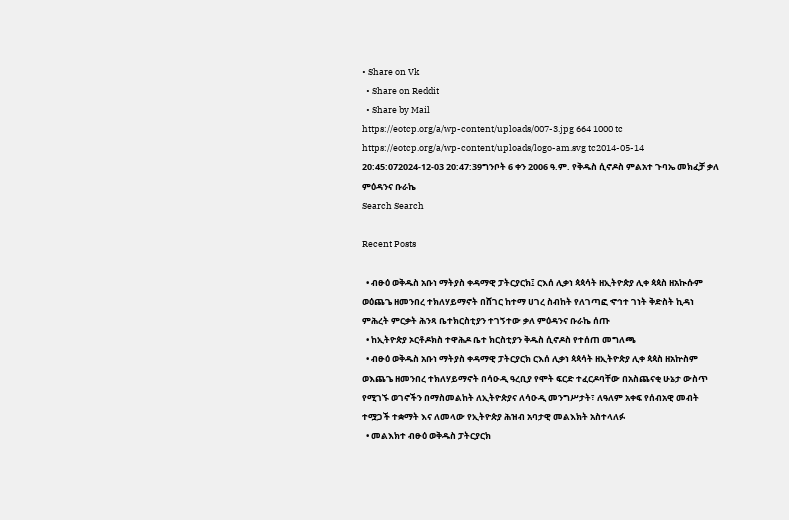• Share on Vk
  • Share on Reddit
  • Share by Mail
https://eotcp.org/a/wp-content/uploads/007-3.jpg 664 1000 tc https://eotcp.org/a/wp-content/uploads/logo-am.svg tc2014-05-14 20:45:072024-12-03 20:47:39ግንቦት 6 ቀን 2006 ዓ.ም. የቅዱስ ሲኖዶስ ምልአተ ጉባኤ መክፈቻ ቃለ ምዕዳንና ቡራኬ
Search Search

Recent Posts

  • ብፁዕ ወቅዱስ አቡነ ማትያስ ቀዳማዊ ፓትርያርክ፤ ርእሰ ሊቃነ ጳጳሳት ዘኢትዮጵያ ሊቀ ጳጳስ ዘአኲሱም ወዕጨጌ ዘመንበረ ተክለሃይማኖት በሸገር ከተማ ሀገረ ስብከት የለገጣፎ ኆኅተ ገነት ቅድስት ኪዳነ ምሕረት ምርቃት ሕንጻ ቤተክርስቲያን ተገኝተው ቃለ ምዕዳንና ቡራኬ ሰጡ
  • ከኢትዮጵያ ኦርቶዶክስ ተዋሕዶ ቤተ ክርስቲያን ቅዱስ ሲኖዶስ የተሰጠ መግለጫ
  • ብፁዕ ወቅዱስ አቡነ ማትያስ ቀዳማዊ ፓትርያርክ ርእሰ ሊቃነ ጳጳሳት ዘኢትዮጵያ ሊቀ ጳጳስ ዘአኵስም ወእጨጌ ዘመንበረ ተክለሃይማኖት በሳዑዲ ዓረቢያ የሞት ፍርድ ተፈርዶባቸው በአስጨናቂ ሁኔታ ውስጥ የሚገኙ ወገኖችን በማስመልከት ለኢትዮጵያና ለሳዑዲ መንግሥታት፣ ለዓለም አቀፍ የሰብአዊ መብት ተሟጋች ተቋማት እና ለመላው የኢትዮጵያ ሕዝብ አባታዊ መልእክት አስተላለፉ
  • መልእክተ ብፁዕ ወቅዱስ ፓትርያርክ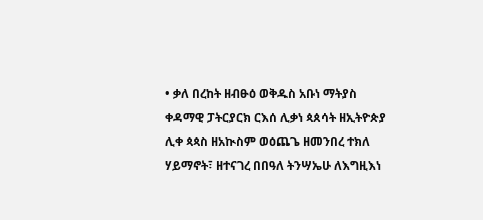• ቃለ በረከት ዘብፁዕ ወቅዱስ አቡነ ማትያስ ቀዳማዊ ፓትርያርክ ርእሰ ሊቃነ ጳጰሳት ዘኢትዮጵያ ሊቀ ጳጳስ ዘአኲስም ወዕጨጌ ዘመንበረ ተክለ ሃይማኖት፣ ዘተናገረ በበዓለ ትንሣኤሁ ለእግዚእነ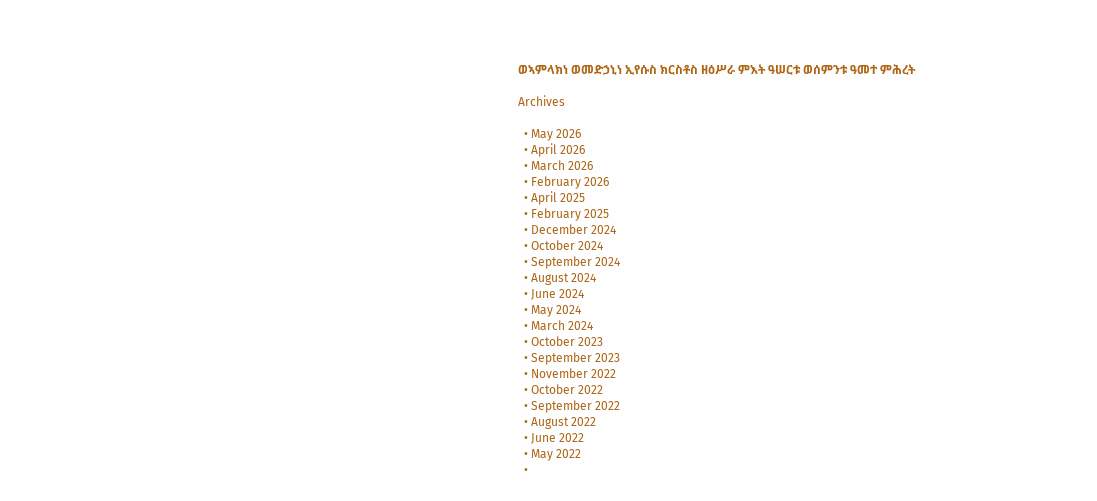ወኣምላክነ ወመድኃኒነ ኢየሱስ ክርስቶስ ዘዕሥራ ምእት ዓሠርቱ ወሰምንቱ ዓመተ ምሕረት

Archives

  • May 2026
  • April 2026
  • March 2026
  • February 2026
  • April 2025
  • February 2025
  • December 2024
  • October 2024
  • September 2024
  • August 2024
  • June 2024
  • May 2024
  • March 2024
  • October 2023
  • September 2023
  • November 2022
  • October 2022
  • September 2022
  • August 2022
  • June 2022
  • May 2022
  •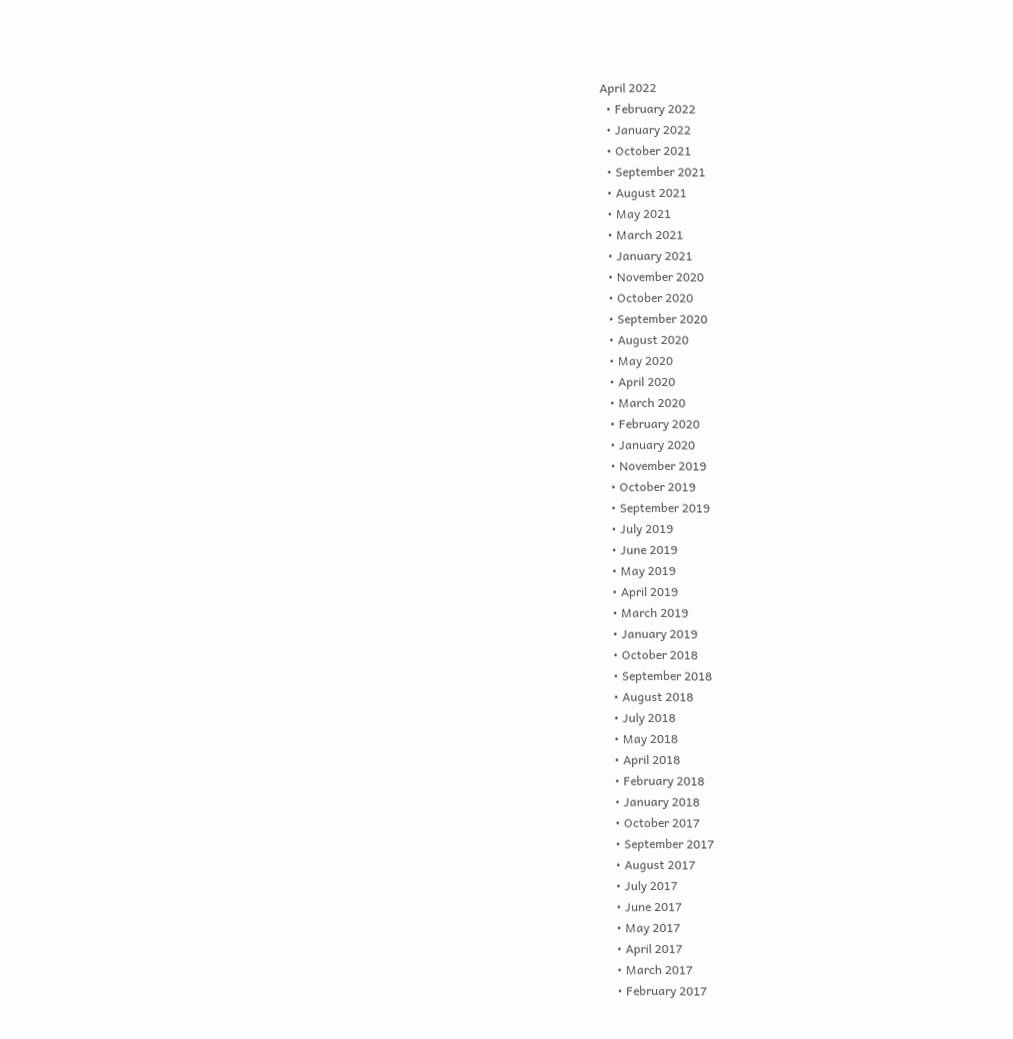April 2022
  • February 2022
  • January 2022
  • October 2021
  • September 2021
  • August 2021
  • May 2021
  • March 2021
  • January 2021
  • November 2020
  • October 2020
  • September 2020
  • August 2020
  • May 2020
  • April 2020
  • March 2020
  • February 2020
  • January 2020
  • November 2019
  • October 2019
  • September 2019
  • July 2019
  • June 2019
  • May 2019
  • April 2019
  • March 2019
  • January 2019
  • October 2018
  • September 2018
  • August 2018
  • July 2018
  • May 2018
  • April 2018
  • February 2018
  • January 2018
  • October 2017
  • September 2017
  • August 2017
  • July 2017
  • June 2017
  • May 2017
  • April 2017
  • March 2017
  • February 2017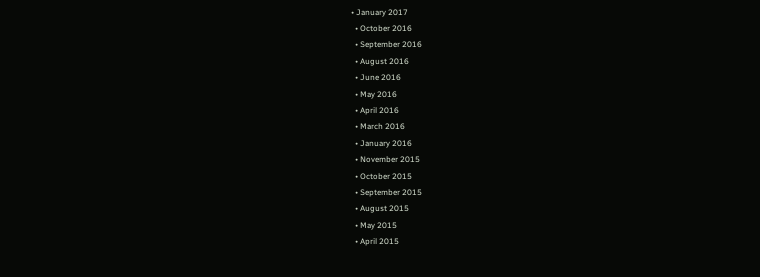• January 2017
  • October 2016
  • September 2016
  • August 2016
  • June 2016
  • May 2016
  • April 2016
  • March 2016
  • January 2016
  • November 2015
  • October 2015
  • September 2015
  • August 2015
  • May 2015
  • April 2015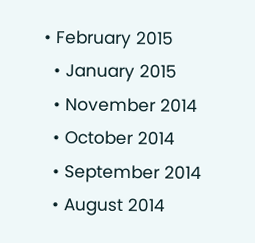• February 2015
  • January 2015
  • November 2014
  • October 2014
  • September 2014
  • August 2014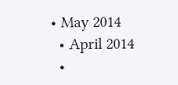• May 2014
  • April 2014
  •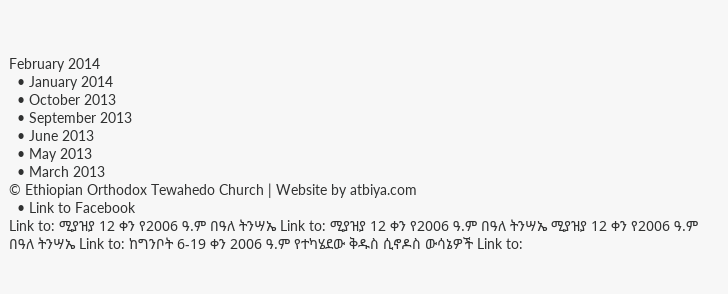February 2014
  • January 2014
  • October 2013
  • September 2013
  • June 2013
  • May 2013
  • March 2013
© Ethiopian Orthodox Tewahedo Church | Website by atbiya.com
  • Link to Facebook
Link to: ሚያዝያ 12 ቀን የ2006 ዓ.ም በዓለ ትንሣኤ Link to: ሚያዝያ 12 ቀን የ2006 ዓ.ም በዓለ ትንሣኤ ሚያዝያ 12 ቀን የ2006 ዓ.ም በዓለ ትንሣኤ Link to: ከግንቦት 6-19 ቀን 2006 ዓ.ም የተካሄደው ቅዱስ ሲኖዶስ ውሳኔዎች Link to: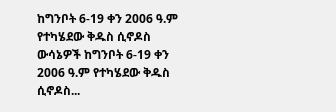ከግንቦት 6-19 ቀን 2006 ዓ.ም የተካሄደው ቅዱስ ሲኖዶስ ውሳኔዎች ከግንቦት 6-19 ቀን 2006 ዓ.ም የተካሄደው ቅዱስ ሲኖዶስ...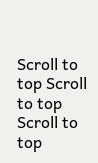Scroll to top Scroll to top Scroll to top